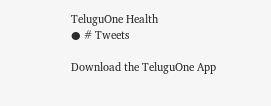TeluguOne Health
● # Tweets

Download the TeluguOne App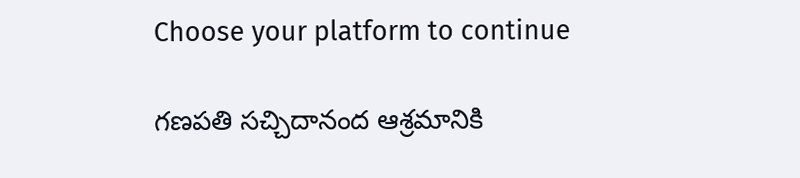Choose your platform to continue

గణపతి సచ్చిదానంద ఆశ్రమానికి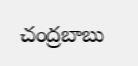చంద్రబాబు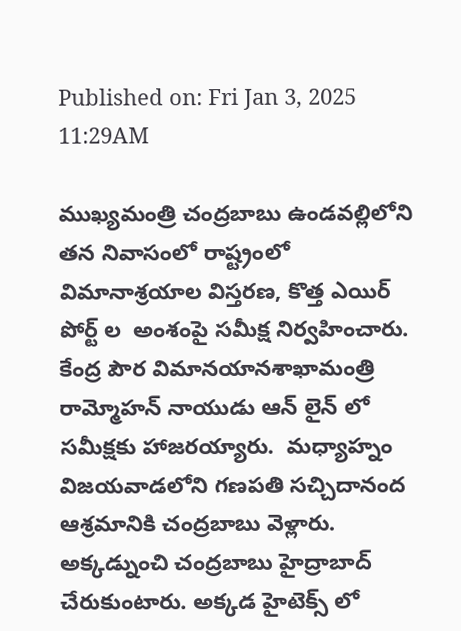Published on: Fri Jan 3, 2025 11:29AM

ముఖ్యమంత్రి చంద్రబాబు ఉండవల్లిలోని తన నివాసంలో రాష్ట్రంలో విమానాశ్రయాల విస్తరణ, కొత్త ఎయిర్ పోర్ట్ ల  అంశంపై సమీక్ష నిర్వహించారు. కేంద్ర పౌర విమానయానశాఖామంత్రి రామ్మోహన్ నాయుడు ఆన్ లైన్ లో సమీక్షకు హాజరయ్యారు.  మధ్యాహ్నం  విజయవాడలోని గణపతి సచ్చిదానంద ఆశ్రమానికి చంద్రబాబు వెళ్లారు. అక్కడ్నుంచి చంద్రబాబు హైద్రాబాద్ చేరుకుంటారు. అక్కడ హైటెక్స్ లో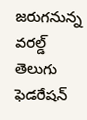జరుగనున్న వరల్డ్  తెలుగు ఫెడరేషన్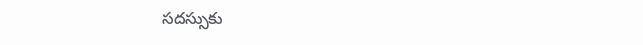సదస్సుకు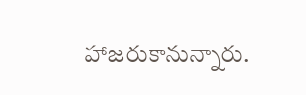హాజరుకానున్నారు.